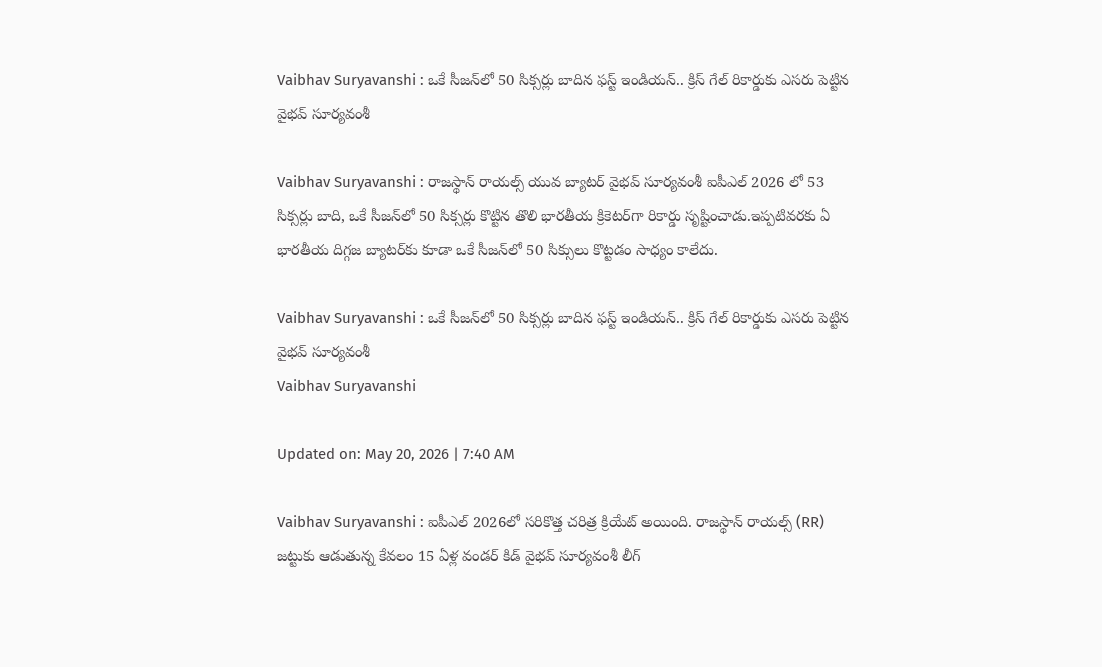Vaibhav Suryavanshi : ఒకే సీజన్‌లో 50 సిక్సర్లు బాదిన ఫస్ట్ ఇండియన్.. క్రిస్ గేల్ రికార్డుకు ఎసరు పెట్టిన వైభవ్ సూర్యవంశీ

Vaibhav Suryavanshi : రాజస్థాన్ రాయల్స్ యువ బ్యాటర్ వైభవ్ సూర్యవంశీ ఐపీఎల్ 2026 లో 53 సిక్సర్లు బాది, ఒకే సీజన్‌లో 50 సిక్సర్లు కొట్టిన తొలి భారతీయ క్రికెటర్‌గా రికార్డు సృష్టించాడు.ఇప్పటివరకు ఏ భారతీయ దిగ్గజ బ్యాటర్‌కు కూడా ఒకే సీజన్‌లో 50 సిక్సులు కొట్టడం సాధ్యం కాలేదు.

Vaibhav Suryavanshi : ఒకే సీజన్‌లో 50 సిక్సర్లు బాదిన ఫస్ట్ ఇండియన్.. క్రిస్ గేల్ రికార్డుకు ఎసరు పెట్టిన వైభవ్ సూర్యవంశీ
Vaibhav Suryavanshi

Updated on: May 20, 2026 | 7:40 AM

Vaibhav Suryavanshi : ఐపీఎల్ 2026లో సరికొత్త చరిత్ర క్రియేట్ అయింది. రాజస్థాన్ రాయల్స్ (RR) జట్టుకు ఆడుతున్న కేవలం 15 ఏళ్ల వండర్ కిడ్ వైభవ్ సూర్యవంశీ లీగ్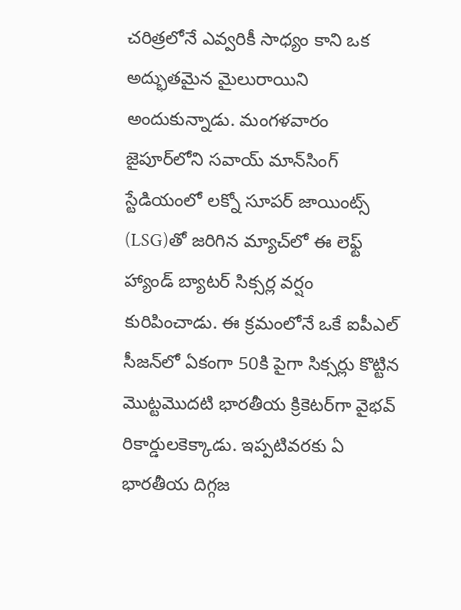చరిత్రలోనే ఎవ్వరికీ సాధ్యం కాని ఒక అద్భుతమైన మైలురాయిని అందుకున్నాడు. మంగళవారం జైపూర్‌లోని సవాయ్ మాన్‌సింగ్ స్టేడియంలో లక్నో సూపర్ జాయింట్స్ (LSG)తో జరిగిన మ్యాచ్‌లో ఈ లెఫ్ట్ హ్యాండ్ బ్యాటర్ సిక్సర్ల వర్షం కురిపించాడు. ఈ క్రమంలోనే ఒకే ఐపీఎల్ సీజన్‌లో ఏకంగా 50కి పైగా సిక్సర్లు కొట్టిన మొట్టమొదటి భారతీయ క్రికెటర్‌గా వైభవ్ రికార్డులకెక్కాడు. ఇప్పటివరకు ఏ భారతీయ దిగ్గజ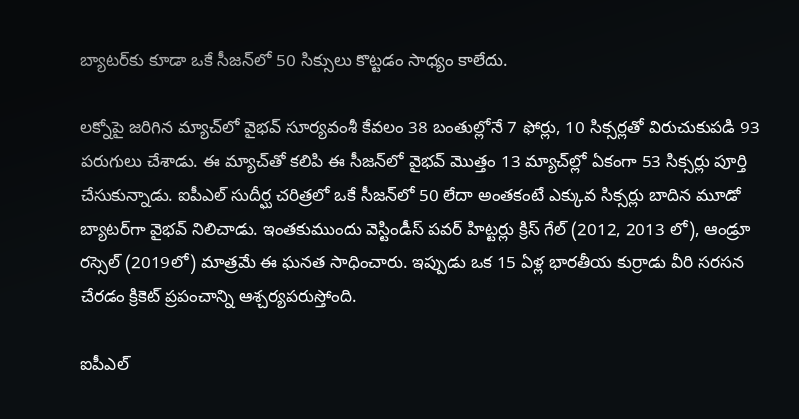బ్యాటర్‌కు కూడా ఒకే సీజన్‌లో 50 సిక్సులు కొట్టడం సాధ్యం కాలేదు.

లక్నోపై జరిగిన మ్యాచ్‌లో వైభవ్ సూర్యవంశీ కేవలం 38 బంతుల్లోనే 7 ఫోర్లు, 10 సిక్సర్లతో విరుచుకుపడి 93 పరుగులు చేశాడు. ఈ మ్యాచ్‌తో కలిపి ఈ సీజన్‌లో వైభవ్ మొత్తం 13 మ్యాచ్‌ల్లో ఏకంగా 53 సిక్సర్లు పూర్తి చేసుకున్నాడు. ఐపీఎల్ సుదీర్ఘ చరిత్రలో ఒకే సీజన్‌లో 50 లేదా అంతకంటే ఎక్కువ సిక్సర్లు బాదిన మూడో బ్యాటర్‌గా వైభవ్ నిలిచాడు. ఇంతకుముందు వెస్టిండీస్ పవర్ హిట్టర్లు క్రిస్ గేల్ (2012, 2013 లో), ఆండ్రూ రస్సెల్ (2019లో) మాత్రమే ఈ ఘనత సాధించారు. ఇప్పుడు ఒక 15 ఏళ్ల భారతీయ కుర్రాడు వీరి సరసన చేరడం క్రికెట్ ప్రపంచాన్ని ఆశ్చర్యపరుస్తోంది.

ఐపీఎల్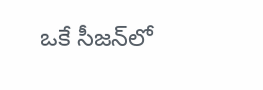ఒకే సీజన్‌లో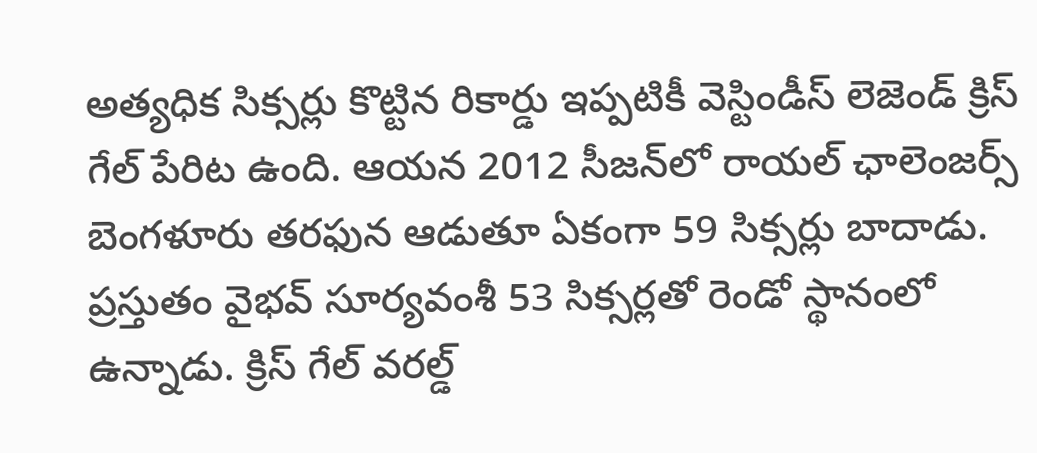అత్యధిక సిక్సర్లు కొట్టిన రికార్డు ఇప్పటికీ వెస్టిండీస్ లెజెండ్ క్రిస్ గేల్ పేరిట ఉంది. ఆయన 2012 సీజన్‌లో రాయల్ ఛాలెంజర్స్ బెంగళూరు తరఫున ఆడుతూ ఏకంగా 59 సిక్సర్లు బాదాడు. ప్రస్తుతం వైభవ్ సూర్యవంశీ 53 సిక్సర్లతో రెండో స్థానంలో ఉన్నాడు. క్రిస్ గేల్ వరల్డ్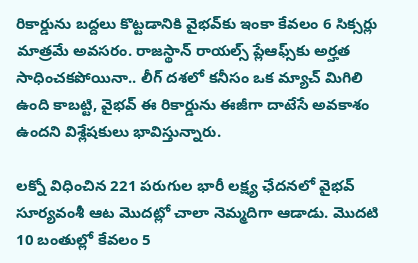రికార్డును బద్దలు కొట్టడానికి వైభవ్‌కు ఇంకా కేవలం 6 సిక్సర్లు మాత్రమే అవసరం. రాజస్థాన్ రాయల్స్ ప్లేఆఫ్స్‌కు అర్హత సాధించకపోయినా.. లీగ్ దశలో కనీసం ఒక మ్యాచ్ మిగిలి ఉంది కాబట్టి, వైభవ్ ఈ రికార్డును ఈజీగా దాటేసే అవకాశం ఉందని విశ్లేషకులు భావిస్తున్నారు.

లక్నో విధించిన 221 పరుగుల భారీ లక్ష్య ఛేదనలో వైభవ్ సూర్యవంశీ ఆట మొదట్లో చాలా నెమ్మదిగా ఆడాడు. మొదటి 10 బంతుల్లో కేవలం 5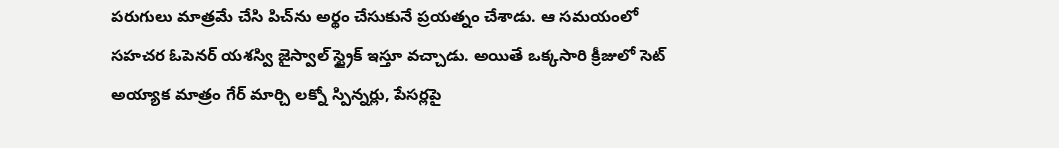పరుగులు మాత్రమే చేసి పిచ్‌ను అర్థం చేసుకునే ప్రయత్నం చేశాడు. ఆ సమయంలో సహచర ఓపెనర్ యశస్వి జైస్వాల్‌ స్ట్రైక్ ఇస్తూ వచ్చాడు. అయితే ఒక్కసారి క్రీజులో సెట్ అయ్యాక మాత్రం గేర్ మార్చి లక్నో స్పిన్నర్లు, పేసర్లపై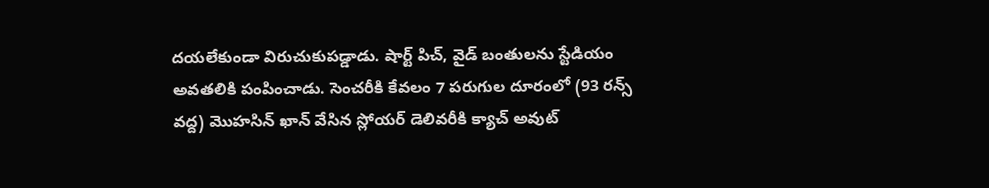దయలేకుండా విరుచుకుపడ్డాడు. షార్ట్ పిచ్, వైడ్ బంతులను స్టేడియం అవతలికి పంపించాడు. సెంచరీకి కేవలం 7 పరుగుల దూరంలో (93 రన్స్ వద్ద) మొహసిన్ ఖాన్ వేసిన స్లోయర్ డెలివరీకి క్యాచ్ అవుట్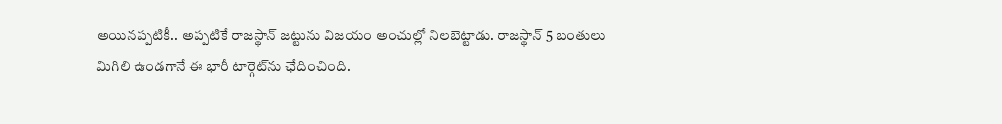అయినప్పటికీ.. అప్పటికే రాజస్థాన్ జట్టును విజయం అంచుల్లో నిలబెట్టాడు. రాజస్థాన్ 5 బంతులు మిగిలి ఉండగానే ఈ భారీ టార్గెట్‌ను ఛేదించింది.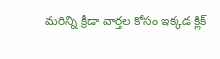మరిన్ని క్రీడా వార్తల కోసం ఇక్కడ క్లిక్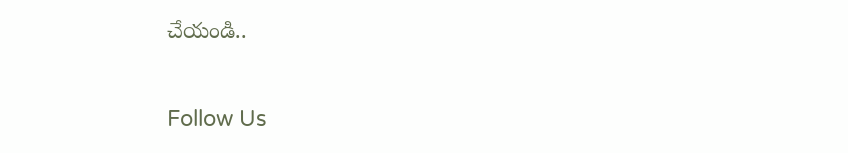చేయండి..

Follow Us